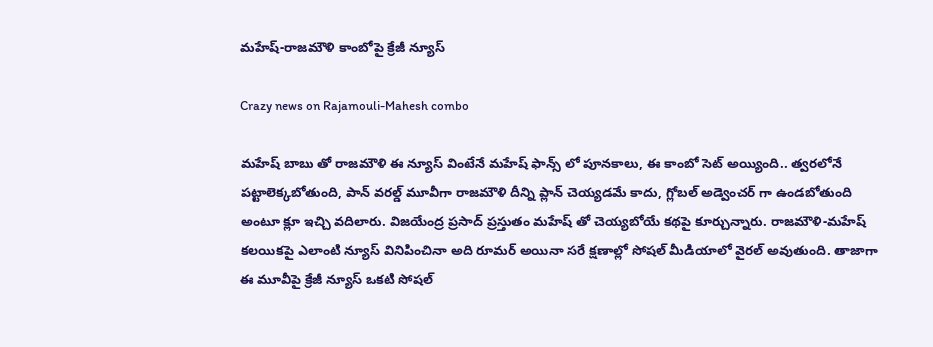మహేష్-రాజమౌళి కాంబోపై క్రేజీ న్యూస్

Crazy news on Rajamouli-Mahesh combo

మహేష్ బాబు తో రాజమౌళి ఈ న్యూస్ వింటేనే మహేష్ ఫాన్స్ లో పూనకాలు, ఈ కాంబో సెట్ అయ్యింది.. త్వరలోనే పట్టాలెక్కబోతుంది, పాన్ వరల్డ్ మూవీగా రాజమౌళి దీన్ని ప్లాన్ చెయ్యడమే కాదు, గ్లోబల్ అడ్వెంచర్ గా ఉండబోతుంది అంటూ క్లూ ఇచ్చి వదిలారు. విజయేంద్ర ప్రసాద్ ప్రస్తుతం మహేష్ తో చెయ్యబోయే కథపై కూర్చున్నారు. రాజమౌళి-మహేష్ కలయికపై ఎలాంటి న్యూస్ వినిపించినా అది రూమర్ అయినా సరే క్షణాల్లో సోషల్ మీడియాలో వైరల్ అవుతుంది. తాజాగా ఈ మూవీపై క్రేజీ న్యూస్ ఒకటి సోషల్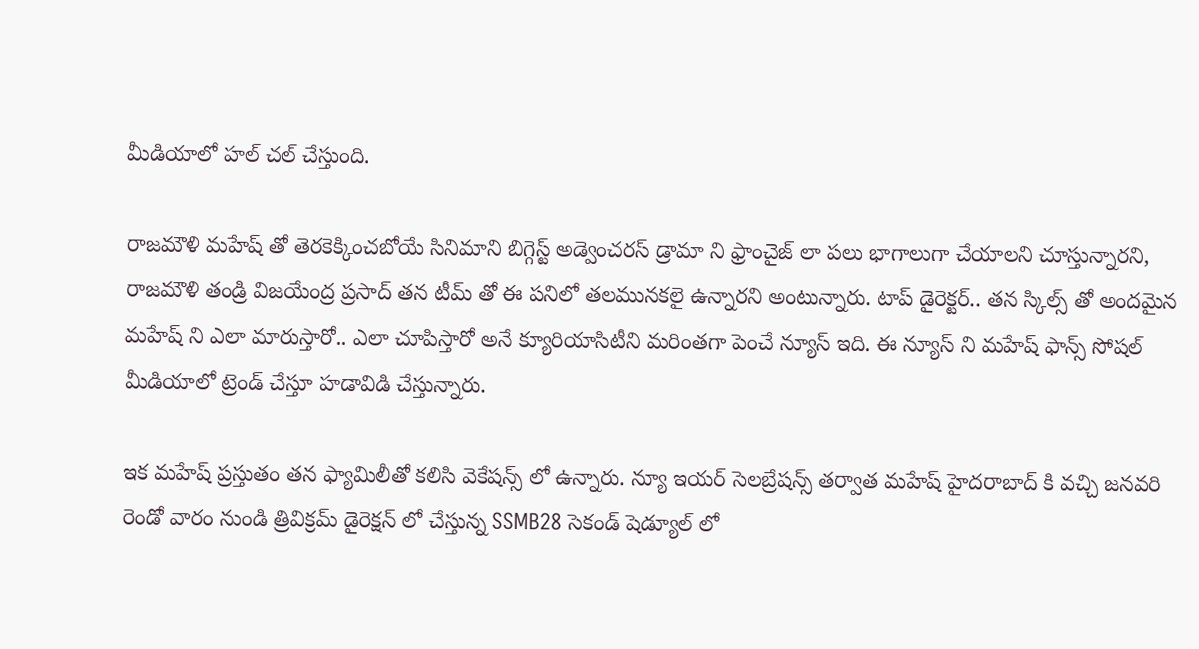మీడియాలో హల్ చల్ చేస్తుంది.

రాజమౌళి మహేష్ తో తెరకెక్కించబోయే సినిమాని బిగ్గెస్ట్ అడ్వెంచరస్ డ్రామా ని ఫ్రాంచైజ్ లా పలు భాగాలుగా చేయాలని చూస్తున్నారని, రాజమౌళి తండ్రి విజయేంద్ర ప్రసాద్ తన టీమ్ తో ఈ పనిలో తలమునకలై ఉన్నారని అంటున్నారు. టాప్ డైరెక్టర్.. తన స్కిల్స్ తో అందమైన మహేష్ ని ఎలా మారుస్తారో.. ఎలా చూపిస్తారో అనే క్యూరియాసిటీని మరింతగా పెంచే న్యూస్ ఇది. ఈ న్యూస్ ని మహేష్ ఫాన్స్ సోషల్ మీడియాలో ట్రెండ్ చేస్తూ హడావిడి చేస్తున్నారు.

ఇక మహేష్ ప్రస్తుతం తన ఫ్యామిలీతో కలిసి వెకేషన్స్ లో ఉన్నారు. న్యూ ఇయర్ సెలబ్రేషన్స్ తర్వాత మహేష్ హైదరాబాద్ కి వచ్చి జనవరి రెండో వారం నుండి త్రివిక్రమ్ డైరెక్షన్ లో చేస్తున్న SSMB28 సెకండ్ షెడ్యూల్ లో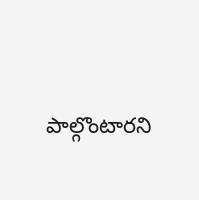పాల్గొంటారని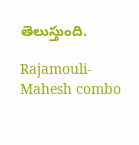తెలుస్తుంది.

Rajamouli-Mahesh combo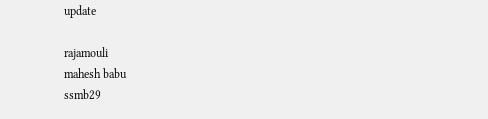update

rajamouli
mahesh babu
ssmb29